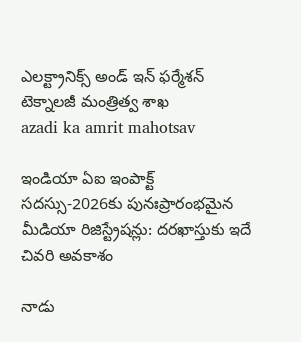ఎలక్ట్రానిక్స్ అండ్ ఇన్‌ ఫ‌ర్మేశన్‌ టెక్నాలజీ మంత్రిత్వ శాఖ
azadi ka amrit mahotsav

ఇండియా ఏఐ ఇంపాక్ట్ సదస్సు-2026కు పునఃప్రారంభమైన మీడియా రిజిస్ట్రేషన్లు: దరఖాస్తుకు ఇదే చివరి అవకాశం

నాడు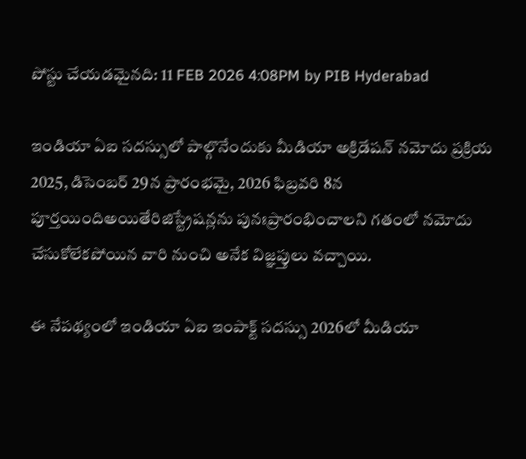పోస్టు చేయడమైనది: 11 FEB 2026 4:08PM by PIB Hyderabad

ఇండియా ఏఐ సదస్సులో పాల్గొనేందుకు మీడియా అక్రిడేషన్ నమోదు ప్రక్రియ 2025, డిసెంబర్ 29న ప్రారంభమై, 2026 ఫిబ్రవరి 8న పూర్తయిందిఅయితేరిజిస్ట్రేషన్లను పునఃప్రారంభించాలని గతంలో నమోదు చేసుకోలేకపోయిన వారి నుంచి అనేక విజ్ఞప్తులు వచ్చాయి.

ఈ నేపథ్యంలో ఇండియా ఏఐ ఇంపాక్ట్ సదస్సు 2026లో మీడియా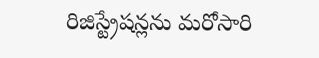రిజిస్ట్రేషన్లను మరోసారి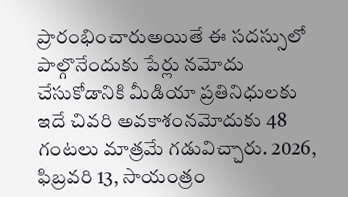ప్రారంభించారుఅయితే ఈ సదస్సులో పాల్గొనేందుకు పేర్లు నమోదు చేసుకోడానికి మీడియా ప్రతినిధులకు ఇదే చివరి అవకాశంనమోదుకు 48 గంటలు మాత్రమే గడువిచ్చారు. 2026, ఫిబ్రవరి 13, సాయంత్రం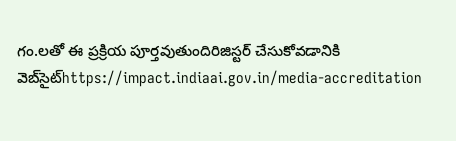గం.లతో ఈ ప్రక్రియ పూర్తవుతుందిరిజిస్టర్ చేసుకోవడానికి వెబ్‌సైట్https://impact.indiaai.gov.in/media-accreditation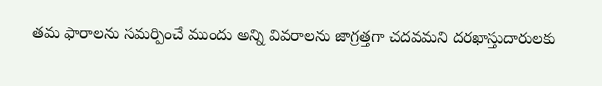తమ ఫారాలను సమర్పించే ముందు అన్ని వివరాలను జాగ్రత్తగా చదవమని దరఖాస్తుదారులకు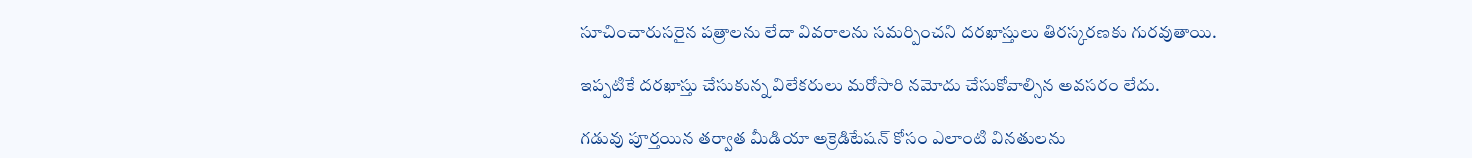సూచించారుసరైన పత్రాలను లేదా వివరాలను సమర్పించని దరఖాస్తులు తిరస్కరణకు గురవుతాయి.

ఇప్పటికే దరఖాస్తు చేసుకున్న విలేకరులు మరోసారి నమోదు చేసుకోవాల్సిన అవసరం లేదు.

గడువు పూర్తయిన తర్వాత మీడియా అక్రెడిటేషన్ కోసం ఎలాంటి వినతులను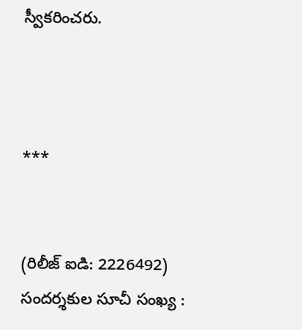స్వీకరించరు.



***


(రిలీజ్ ఐడి: 2226492) సందర్శకుల సూచీ సంఖ్య :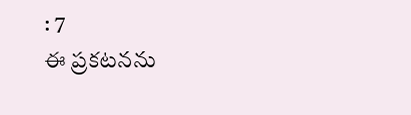: 7
ఈ ప్రకటనను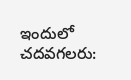ఇందులో చదవగలరు: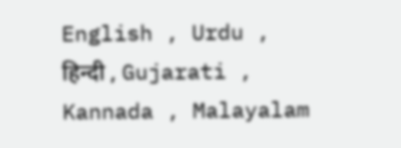English , Urdu , हिन्दी , Gujarati , Kannada , Malayalam